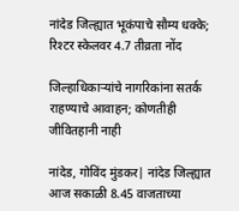नांदेड जिल्ह्यात भूकंपाचे सौम्य धक्के; रिश्टर स्केलवर 4.7 तीव्रता नोंद

जिल्हाधिकाऱ्यांचे नागरिकांना सतर्क राहण्याचे आवाहन; कोणतीही जीवितहानी नाही

नांदेड, गोविंद मुंडकर| नांदेड जिल्ह्यात आज सकाळी 8.45 वाजताच्या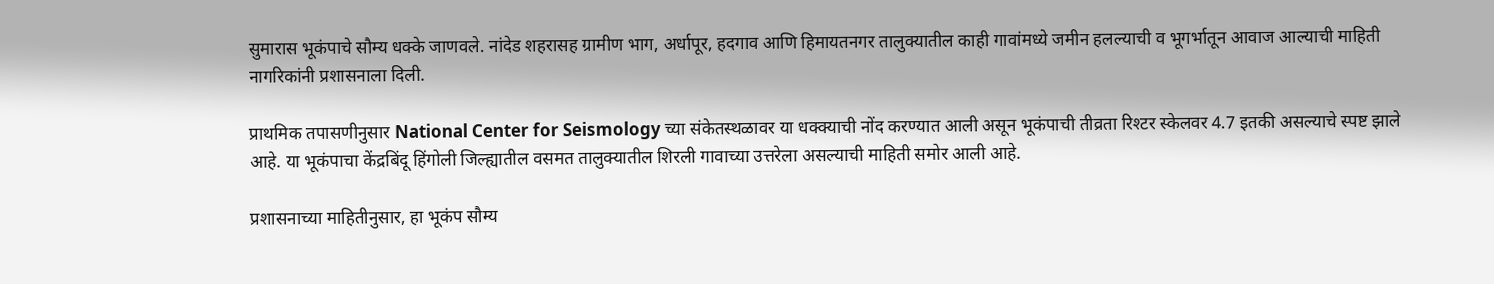सुमारास भूकंपाचे सौम्य धक्के जाणवले. नांदेड शहरासह ग्रामीण भाग, अर्धापूर, हदगाव आणि हिमायतनगर तालुक्यातील काही गावांमध्ये जमीन हलल्याची व भूगर्भातून आवाज आल्याची माहिती नागरिकांनी प्रशासनाला दिली.

प्राथमिक तपासणीनुसार National Center for Seismology च्या संकेतस्थळावर या धक्क्याची नोंद करण्यात आली असून भूकंपाची तीव्रता रिश्टर स्केलवर 4.7 इतकी असल्याचे स्पष्ट झाले आहे. या भूकंपाचा केंद्रबिंदू हिंगोली जिल्ह्यातील वसमत तालुक्यातील शिरली गावाच्या उत्तरेला असल्याची माहिती समोर आली आहे.

प्रशासनाच्या माहितीनुसार, हा भूकंप सौम्य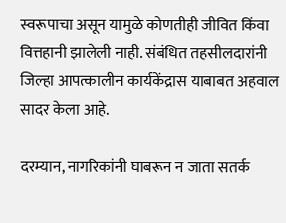स्वरूपाचा असून यामुळे कोणतीही जीवित किंवा वित्तहानी झालेली नाही. संबंधित तहसीलदारांनी जिल्हा आपत्कालीन कार्यकेंद्रास याबाबत अहवाल सादर केला आहे.

दरम्यान, नागरिकांनी घाबरून न जाता सतर्क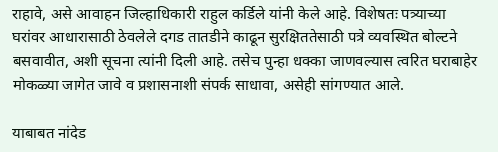राहावे, असे आवाहन जिल्हाधिकारी राहुल कर्डिले यांनी केले आहे. विशेषतः पत्र्याच्या घरांवर आधारासाठी ठेवलेले दगड तातडीने काढून सुरक्षिततेसाठी पत्रे व्यवस्थित बोल्टने बसवावीत, अशी सूचना त्यांनी दिली आहे. तसेच पुन्हा धक्का जाणवल्यास त्वरित घराबाहेर मोकळ्या जागेत जावे व प्रशासनाशी संपर्क साधावा, असेही सांगण्यात आले.

याबाबत नांदेड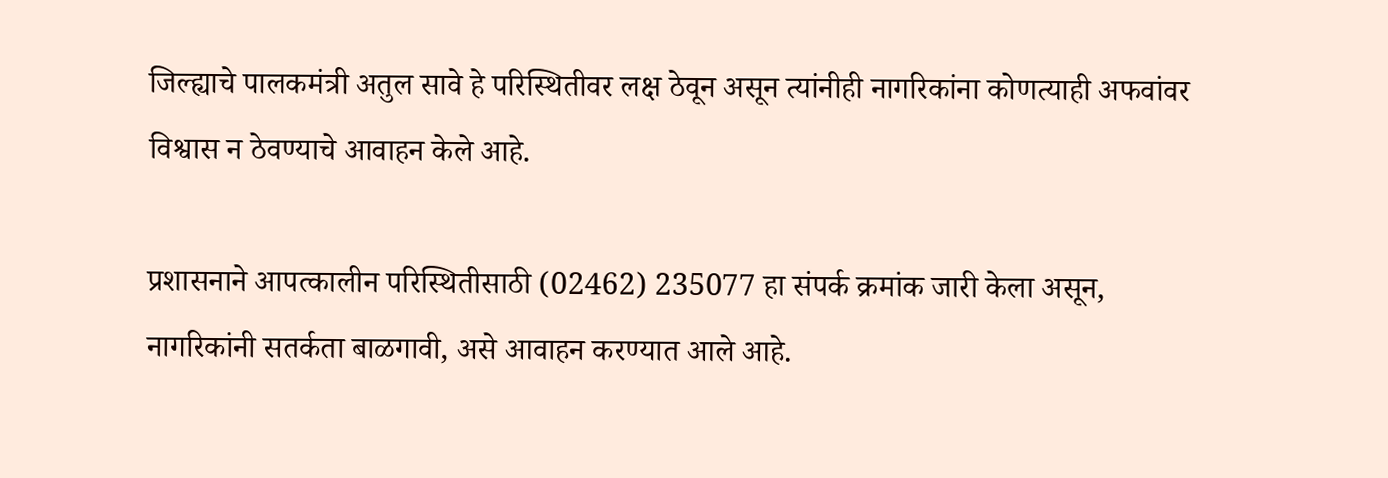जिल्ह्याचे पालकमंत्री अतुल सावे हे परिस्थितीवर लक्ष ठेवून असून त्यांनीही नागरिकांना कोणत्याही अफवांवर विश्वास न ठेवण्याचे आवाहन केले आहे.

प्रशासनाने आपत्कालीन परिस्थितीसाठी (02462) 235077 हा संपर्क क्रमांक जारी केला असून, नागरिकांनी सतर्कता बाळगावी, असे आवाहन करण्यात आले आहे.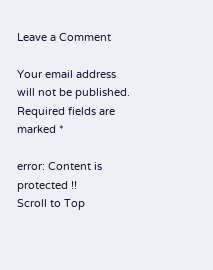Leave a Comment

Your email address will not be published. Required fields are marked *

error: Content is protected !!
Scroll to Top